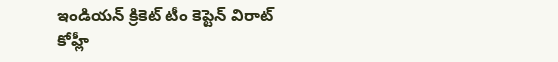ఇండియన్ క్రికెట్ టీం కెప్టెన్ విరాట్ కోహ్లీ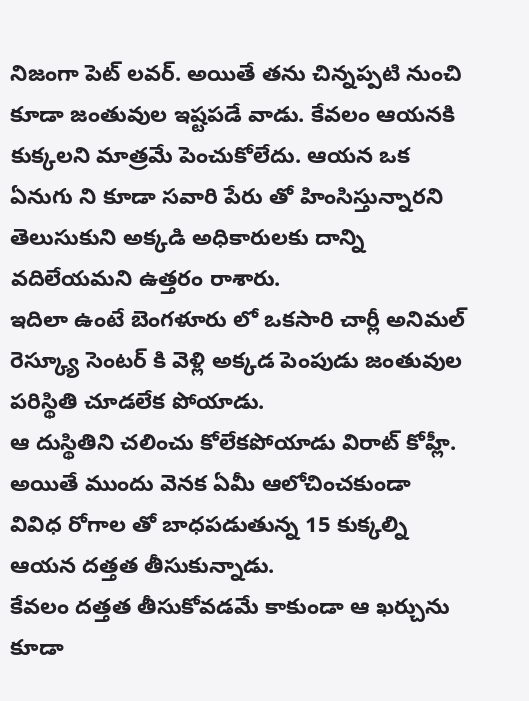నిజంగా పెట్ లవర్. అయితే తను చిన్నప్పటి నుంచి కూడా జంతువుల ఇష్టపడే వాడు. కేవలం ఆయనకి కుక్కలని మాత్రమే పెంచుకోలేదు. ఆయన ఒక ఏనుగు ని కూడా సవారి పేరు తో హింసిస్తున్నారని తెలుసుకుని అక్కడి అధికారులకు దాన్ని వదిలేయమని ఉత్తరం రాశారు.
ఇదిలా ఉంటే బెంగళూరు లో ఒకసారి చార్లీ అనిమల్ రెస్క్యూ సెంటర్ కి వెళ్లి అక్కడ పెంపుడు జంతువుల పరిస్థితి చూడలేక పోయాడు.
ఆ దుస్థితిని చలించు కోలేకపోయాడు విరాట్ కోహ్లీ. అయితే ముందు వెనక ఏమీ ఆలోచించకుండా వివిధ రోగాల తో బాధపడుతున్న 15 కుక్కల్ని ఆయన దత్తత తీసుకున్నాడు.
కేవలం దత్తత తీసుకోవడమే కాకుండా ఆ ఖర్చును కూడా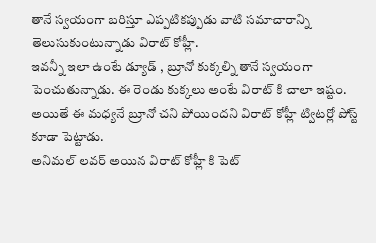తానే స్వయంగా బరిస్తూ ఎప్పటికప్పుడు వాటి సమాచారాన్ని తెలుసుకుంటున్నాడు విరాట్ కోహ్లీ.
ఇవన్నీ ఇలా ఉంటే డ్యూడ్ , బ్రూనో కుక్కల్ని తానే స్వయంగా పెంచుతున్నాడు. ఈ రెండు కుక్కలు అంటే విరాట్ కి చాలా ఇష్టం. అయితే ఈ మధ్యనే బ్రూనో చని పోయిందని విరాట్ కోహ్లీ ట్విటర్లో పోస్ట్ కూడా పెట్టాడు.
అనిమల్ లవర్ అయిన విరాట్ కోహ్లీ కి పెట్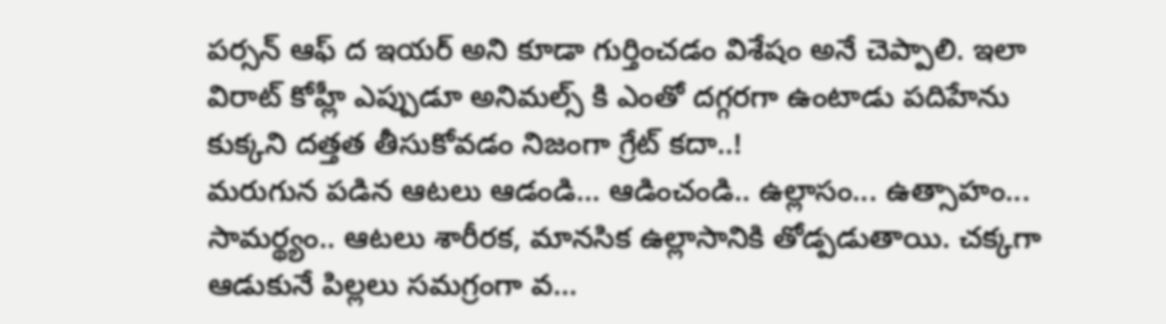పర్సన్ ఆఫ్ ద ఇయర్ అని కూడా గుర్తించడం విశేషం అనే చెప్పాలి. ఇలా విరాట్ కోహ్లీ ఎప్పుడూ అనిమల్స్ కి ఎంతో దగ్గరగా ఉంటాడు పదిహేను కుక్కని దత్తత తీసుకోవడం నిజంగా గ్రేట్ కదా..!
మరుగున పడిన ఆటలు ఆడండి... ఆడించండి.. ఉల్లాసం... ఉత్సాహం... సామర్థ్యం.. ఆటలు శారీరక, మానసిక ఉల్లాసానికి తోడ్పడుతాయి. చక్కగా ఆడుకునే పిల్లలు సమగ్రంగా వ...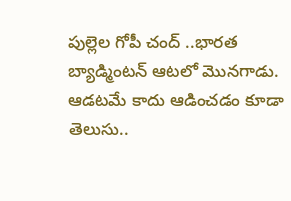పుల్లెల గోపీ చంద్ ..భారత బ్యాడ్మింటన్ ఆటలో మొనగాడు. ఆడటమే కాదు ఆడించడం కూడా తెలుసు..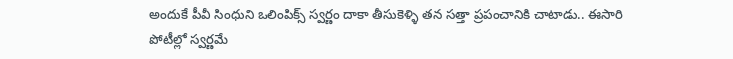అందుకే పీవీ సింధుని ఒలింపిక్స్ స్వర్ణం దాకా తీసుకెళ్ళి తన సత్తా ప్రపంచానికి చాటాడు.. ఈసారి పోటీల్లో స్వర్ణమే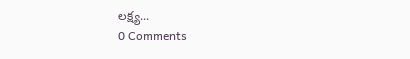లక్ష్య...
0 Comments